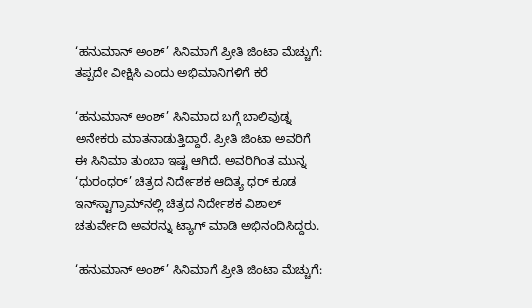‘ಹನುಮಾನ್ ಅಂಶ್’ ಸಿನಿಮಾಗೆ ಪ್ರೀತಿ ಜಿಂಟಾ ಮೆಚ್ಚುಗೆ: ತಪ್ಪದೇ ವೀಕ್ಷಿಸಿ ಎಂದು ಅಭಿಮಾನಿಗಳಿಗೆ ಕರೆ

‘ಹನುಮಾನ್ ಅಂಶ್’ ಸಿನಿಮಾದ ಬಗ್ಗೆ ಬಾಲಿವುಡ್ನ ಅನೇಕರು ಮಾತನಾಡುತ್ತಿದ್ದಾರೆ. ಪ್ರೀತಿ ಜಿಂಟಾ ಅವರಿಗೆ ಈ ಸಿನಿಮಾ ತುಂಬಾ ಇಷ್ಟ ಆಗಿದೆ. ಅವರಿಗಿಂತ ಮುನ್ನ ‘ಧುರಂಧರ್’ ಚಿತ್ರದ ನಿರ್ದೇಶಕ ಆದಿತ್ಯ ಧರ್ ಕೂಡ ಇನ್‌ಸ್ಟಾಗ್ರಾಮ್‌ನಲ್ಲಿ ಚಿತ್ರದ ನಿರ್ದೇಶಕ ವಿಶಾಲ್ ಚತುರ್ವೇದಿ ಅವರನ್ನು ಟ್ಯಾಗ್ ಮಾಡಿ ಅಭಿನಂದಿಸಿದ್ದರು.

‘ಹನುಮಾನ್ ಅಂಶ್’ ಸಿನಿಮಾಗೆ ಪ್ರೀತಿ ಜಿಂಟಾ ಮೆಚ್ಚುಗೆ: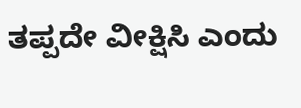ತಪ್ಪದೇ ವೀಕ್ಷಿಸಿ ಎಂದು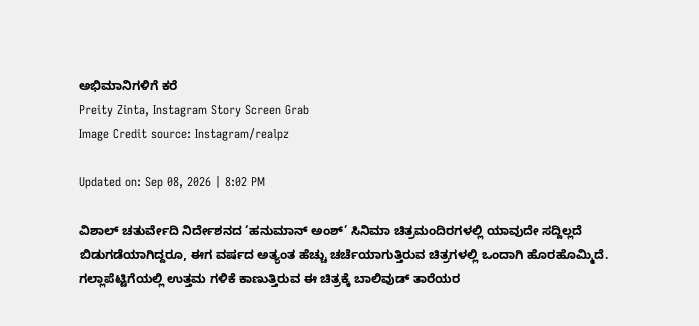ಅಭಿಮಾನಿಗಳಿಗೆ ಕರೆ
Preity Zinta, Instagram Story Screen Grab
Image Credit source: Instagram/realpz

Updated on: Sep 08, 2026 | 8:02 PM

ವಿಶಾಲ್ ಚತುರ್ವೇದಿ ನಿರ್ದೇಶನದ ‘ಹನುಮಾನ್ ಅಂಶ್’ ಸಿನಿಮಾ ಚಿತ್ರಮಂದಿರಗಳಲ್ಲಿ ಯಾವುದೇ ಸದ್ದಿಲ್ಲದೆ ಬಿಡುಗಡೆಯಾಗಿದ್ದರೂ, ಈಗ ವರ್ಷದ ಅತ್ಯಂತ ಹೆಚ್ಚು ಚರ್ಚೆಯಾಗುತ್ತಿರುವ ಚಿತ್ರಗಳಲ್ಲಿ ಒಂದಾಗಿ ಹೊರಹೊಮ್ಮಿದೆ. ಗಲ್ಲಾಪೆಟ್ಟಿಗೆಯಲ್ಲಿ ಉತ್ತಮ ಗಳಿಕೆ ಕಾಣುತ್ತಿರುವ ಈ ಚಿತ್ರಕ್ಕೆ ಬಾಲಿವುಡ್ ತಾರೆಯರ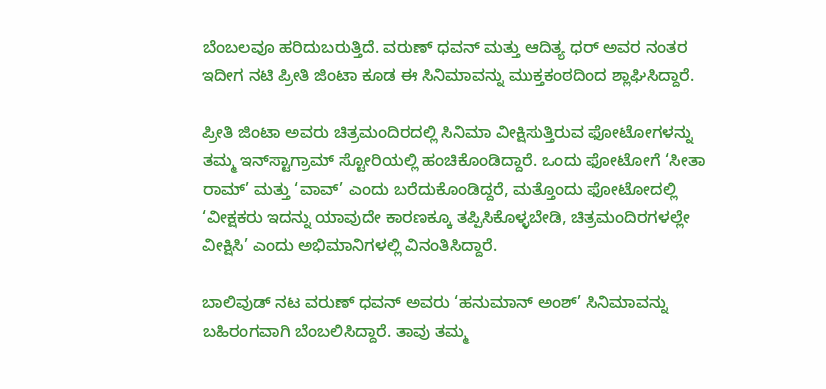ಬೆಂಬಲವೂ ಹರಿದುಬರುತ್ತಿದೆ. ವರುಣ್ ಧವನ್ ಮತ್ತು ಆದಿತ್ಯ ಧರ್ ಅವರ ನಂತರ ಇದೀಗ ನಟಿ ಪ್ರೀತಿ ಜಿಂಟಾ ಕೂಡ ಈ ಸಿನಿಮಾವನ್ನು ಮುಕ್ತಕಂಠದಿಂದ ಶ್ಲಾಘಿಸಿದ್ದಾರೆ.

ಪ್ರೀತಿ ಜಿಂಟಾ ಅವರು ಚಿತ್ರಮಂದಿರದಲ್ಲಿ ಸಿನಿಮಾ ವೀಕ್ಷಿಸುತ್ತಿರುವ ಫೋಟೋಗಳನ್ನು ತಮ್ಮ ಇನ್‌ಸ್ಟಾಗ್ರಾಮ್ ಸ್ಟೋರಿಯಲ್ಲಿ ಹಂಚಿಕೊಂಡಿದ್ದಾರೆ. ಒಂದು ಫೋಟೋಗೆ ‘ಸೀತಾ ರಾಮ್’ ಮತ್ತು ‘ವಾವ್’ ಎಂದು ಬರೆದುಕೊಂಡಿದ್ದರೆ, ಮತ್ತೊಂದು ಫೋಟೋದಲ್ಲಿ ‘ವೀಕ್ಷಕರು ಇದನ್ನು ಯಾವುದೇ ಕಾರಣಕ್ಕೂ ತಪ್ಪಿಸಿಕೊಳ್ಳಬೇಡಿ, ಚಿತ್ರಮಂದಿರಗಳಲ್ಲೇ ವೀಕ್ಷಿಸಿ’ ಎಂದು ಅಭಿಮಾನಿಗಳಲ್ಲಿ ವಿನಂತಿಸಿದ್ದಾರೆ.

ಬಾಲಿವುಡ್ ನಟ ವರುಣ್ ಧವನ್ ಅವರು ‘ಹನುಮಾನ್ ಅಂಶ್’ ಸಿನಿಮಾವನ್ನು ಬಹಿರಂಗವಾಗಿ ಬೆಂಬಲಿಸಿದ್ದಾರೆ. ತಾವು ತಮ್ಮ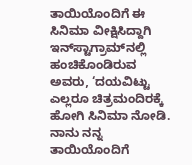ತಾಯಿಯೊಂದಿಗೆ ಈ ಸಿನಿಮಾ ವೀಕ್ಷಿಸಿದ್ದಾಗಿ ಇನ್‌ಸ್ಟಾಗ್ರಾಮ್‌ನಲ್ಲಿ ಹಂಚಿಕೊಂಡಿರುವ ಅವರು, ‘ದಯವಿಟ್ಟು ಎಲ್ಲರೂ ಚಿತ್ರಮಂದಿರಕ್ಕೆ ಹೋಗಿ ಸಿನಿಮಾ ನೋಡಿ. ನಾನು ನನ್ನ ತಾಯಿಯೊಂದಿಗೆ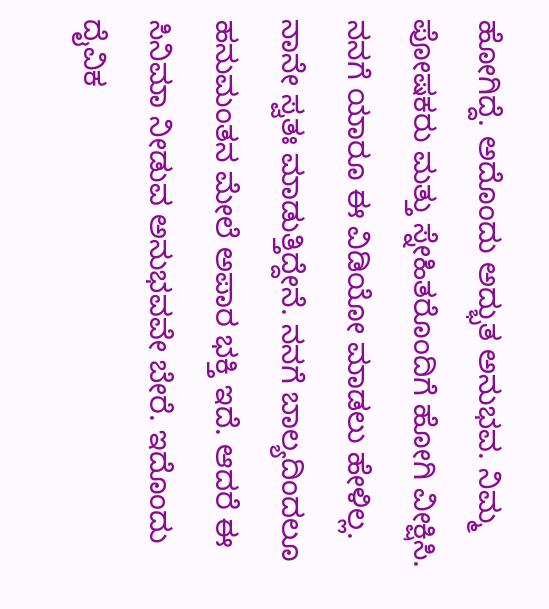ಹೋಗಿದ್ದೆ. ಅದೊಂದು ಅದ್ಭುತ ಅನುಭವ. ನಿಮ್ಮ ಪೋಷಕರು ಮತ್ತು ಸ್ನೇಹಿತರೊಂದಿಗೆ ಹೋಗಿ ವೀಕ್ಷಿಸಿ. ನನಗೆ ಯಾರೂ ಈ ವಿಡಿಯೋ ಮಾಡಲು ಹೇಳಿಲ್ಲ. ನಾನೇ ಸ್ವತಃ ಮಾಡುತ್ತಿದ್ದೇನೆ. ನನಗೆ ಬಾಲ್ಯದಿಂದಲೂ ಹನುಮಂತನ ಮೇಲೆ ಅಪಾರ ಭಕ್ತಿ ಇದೆ. ಆದರೆ ಈ ಸಿನಿಮಾ ನೀಡುವ ಅನುಭವವೇ ಬೇರೆ. ಇದೊಂದು ದೈವಿಕ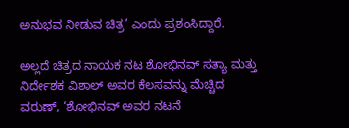ಅನುಭವ ನೀಡುವ ಚಿತ್ರ’ ಎಂದು ಪ್ರಶಂಸಿದ್ದಾರೆ.

ಅಲ್ಲದೆ ಚಿತ್ರದ ನಾಯಕ ನಟ ಶೋಭಿನವ್ ಸತ್ಯಾ ಮತ್ತು ನಿರ್ದೇಶಕ ವಿಶಾಲ್ ಅವರ ಕೆಲಸವನ್ನು ಮೆಚ್ಚಿದ ವರುಣ್, ‘ಶೋಭಿನವ್ ಅವರ ನಟನೆ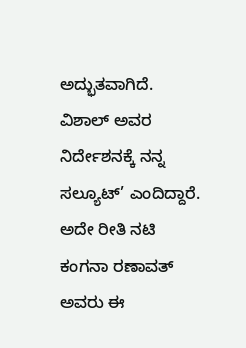ಅದ್ಭುತವಾಗಿದೆ. ವಿಶಾಲ್ ಅವರ ನಿರ್ದೇಶನಕ್ಕೆ ನನ್ನ ಸಲ್ಯೂಟ್’ ಎಂದಿದ್ದಾರೆ. ಅದೇ ರೀತಿ ನಟಿ ಕಂಗನಾ ರಣಾವತ್ ಅವರು ಈ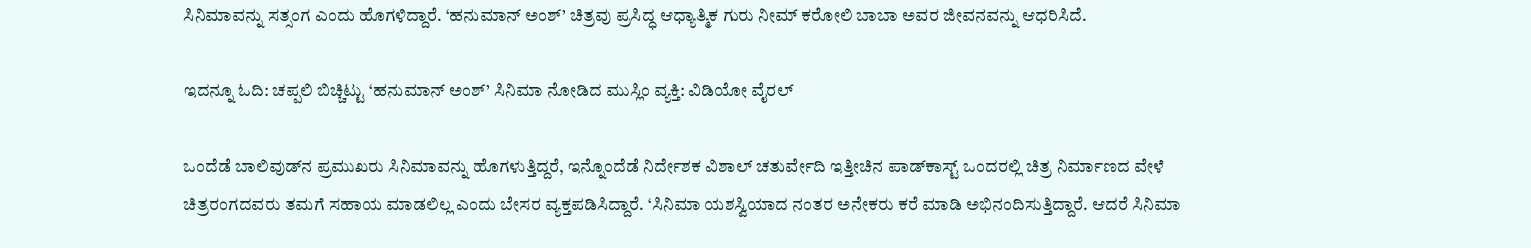ಸಿನಿಮಾವನ್ನು ಸತ್ಸಂಗ ಎಂದು ಹೊಗಳಿದ್ದಾರೆ. ‘ಹನುಮಾನ್ ಅಂಶ್’ ಚಿತ್ರವು ಪ್ರಸಿದ್ಧ ಆಧ್ಯಾತ್ಮಿಕ ಗುರು ನೀಮ್ ಕರೋಲಿ ಬಾಬಾ ಅವರ ಜೀವನವನ್ನು ಆಧರಿಸಿದೆ.

ಇದನ್ನೂ ಓದಿ: ಚಪ್ಪಲಿ ಬಿಚ್ಚಿಟ್ಟು ‘ಹನುಮಾನ್ ಅಂಶ್’ ಸಿನಿಮಾ ನೋಡಿದ ಮುಸ್ಲಿಂ ವ್ಯಕ್ತಿ: ವಿಡಿಯೋ ವೈರಲ್

ಒಂದೆಡೆ ಬಾಲಿವುಡ್‌ನ ಪ್ರಮುಖರು ಸಿನಿಮಾವನ್ನು ಹೊಗಳುತ್ತಿದ್ದರೆ, ಇನ್ನೊಂದೆಡೆ ನಿರ್ದೇಶಕ ವಿಶಾಲ್ ಚತುರ್ವೇದಿ ಇತ್ತೀಚಿನ ಪಾಡ್‌ಕಾಸ್ಟ್ ಒಂದರಲ್ಲಿ ಚಿತ್ರ ನಿರ್ಮಾಣದ ವೇಳೆ ಚಿತ್ರರಂಗದವರು ತಮಗೆ ಸಹಾಯ ಮಾಡಲಿಲ್ಲ ಎಂದು ಬೇಸರ ವ್ಯಕ್ತಪಡಿಸಿದ್ದಾರೆ. ‘ಸಿನಿಮಾ ಯಶಸ್ವಿಯಾದ ನಂತರ ಅನೇಕರು ಕರೆ ಮಾಡಿ ಅಭಿನಂದಿಸುತ್ತಿದ್ದಾರೆ. ಆದರೆ ಸಿನಿಮಾ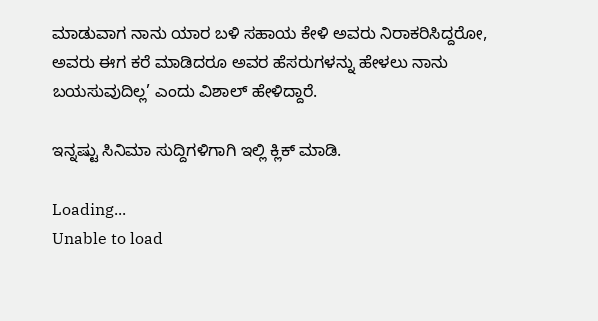ಮಾಡುವಾಗ ನಾನು ಯಾರ ಬಳಿ ಸಹಾಯ ಕೇಳಿ ಅವರು ನಿರಾಕರಿಸಿದ್ದರೋ, ಅವರು ಈಗ ಕರೆ ಮಾಡಿದರೂ ಅವರ ಹೆಸರುಗಳನ್ನು ಹೇಳಲು ನಾನು ಬಯಸುವುದಿಲ್ಲ’ ಎಂದು ವಿಶಾಲ್ ಹೇಳಿದ್ದಾರೆ.

ಇನ್ನಷ್ಟು ಸಿನಿಮಾ ಸುದ್ದಿಗಳಿಗಾಗಿ ಇಲ್ಲಿ ಕ್ಲಿಕ್ ಮಾಡಿ.

Loading...
Unable to load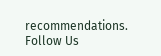recommendations.
Follow Us